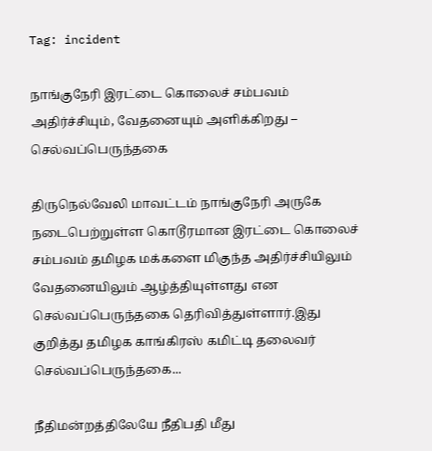Tag: incident

நாங்குநேரி இரட்டை கொலைச் சம்பவம் அதிர்ச்சியும், வேதனையும் அளிக்கிறது – செல்வப்பெருந்தகை

திருநெல்வேலி மாவட்டம் நாங்குநேரி அருகே நடைபெற்றுள்ள கொடூரமான இரட்டை கொலைச் சம்பவம் தமிழக மக்களை மிகுந்த அதிர்ச்சியிலும் வேதனையிலும் ஆழ்த்தியுள்ளது என செல்வப்பெருந்தகை தெரிவித்துள்ளார்.இது குறித்து தமிழக காங்கிரஸ் கமிட்டி தலைவர் செல்வப்பெருந்தகை...

நீதிமன்றத்திலேயே நீதிபதி மீது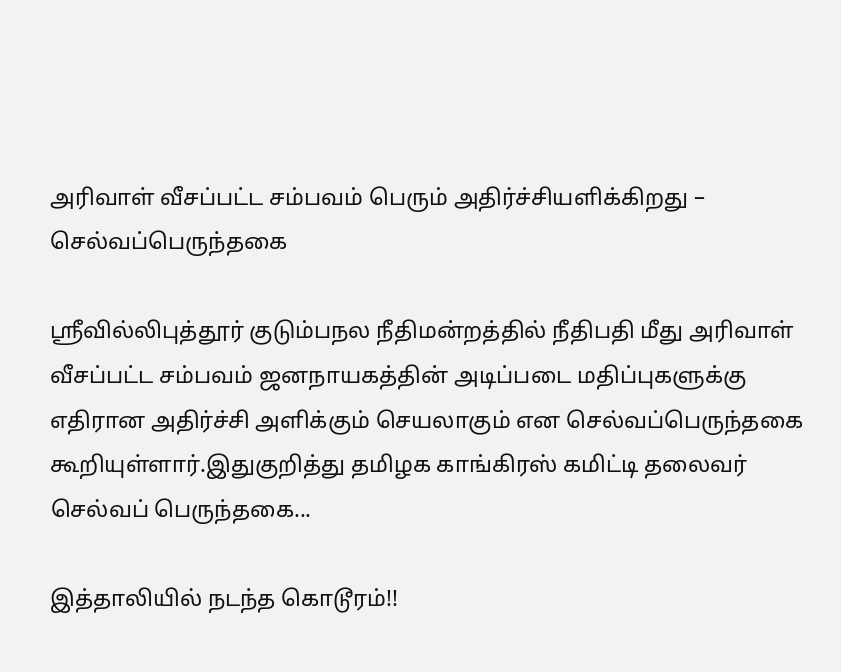அரிவாள் வீசப்பட்ட சம்பவம் பெரும் அதிர்ச்சியளிக்கிறது – செல்வப்பெருந்தகை

ஸ்ரீவில்லிபுத்தூர் குடும்பநல நீதிமன்றத்தில் நீதிபதி மீது அரிவாள் வீசப்பட்ட சம்பவம் ஜனநாயகத்தின் அடிப்படை மதிப்புகளுக்கு எதிரான அதிர்ச்சி அளிக்கும் செயலாகும் என செல்வப்பெருந்தகை கூறியுள்ளார்.இதுகுறித்து தமிழக காங்கிரஸ் கமிட்டி தலைவர் செல்வப் பெருந்தகை...

இத்தாலியில் நடந்த கொடூரம்!!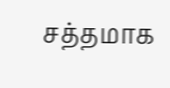சத்தமாக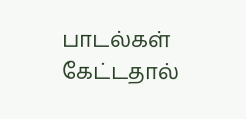பாடல்கள் கேட்டதால்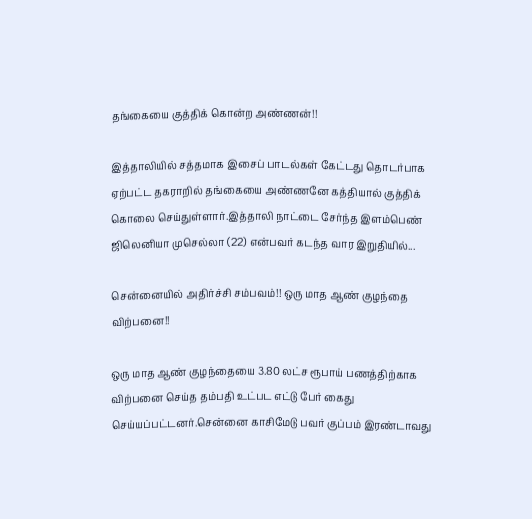தங்கையை குத்திக் கொன்ற அண்ணன்!!

இத்தாலியில் சத்தமாக இசைப் பாடல்கள் கேட்டது தொடர்பாக ஏற்பட்ட தகராறில் தங்கையை அண்ணனே கத்தியால் குத்திக் கொலை செய்துள்ளார்.இத்தாலி நாட்டை சேர்ந்த இளம்பெண் ஜிலெனியா முசெல்லா (22) என்பவர் கடந்த வார இறுதியில்...

சென்னையில் அதிர்ச்சி சம்பவம்!! ஒரு மாத ஆண் குழந்தை விற்பனை!!

ஒரு மாத ஆண் குழந்தையை 3.80 லட்ச ரூபாய் பணத்திற்காக விற்பனை செய்த தம்பதி உட்பட எட்டு பேர் கைது செய்யப்பட்டனர்.சென்னை காசிமேடு பவர் குப்பம் இரண்டாவது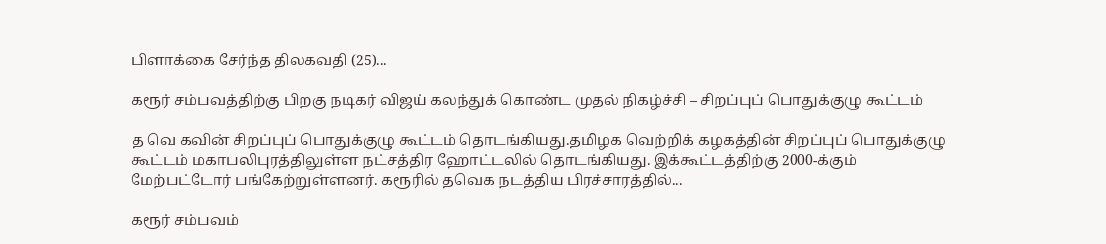பிளாக்கை சேர்ந்த திலகவதி (25)...

கரூர் சம்பவத்திற்கு பிறகு நடிகர் விஜய் கலந்துக் கொண்ட முதல் நிகழ்ச்சி – சிறப்புப் பொதுக்குழு கூட்டம்

த வெ கவின் சிறப்புப் பொதுக்குழு கூட்டம் தொடங்கியது.தமிழக வெற்றிக் கழகத்தின் சிறப்புப் பொதுக்குழு கூட்டம் மகாபலிபுரத்திலுள்ள நட்சத்திர ஹோட்டலில் தொடங்கியது. இக்கூட்டத்திற்கு 2000-க்கும் மேற்பட்டோர் பங்கேற்றுள்ளனர். கரூரில் தவெக நடத்திய பிரச்சாரத்தில்...

கரூர் சம்பவம்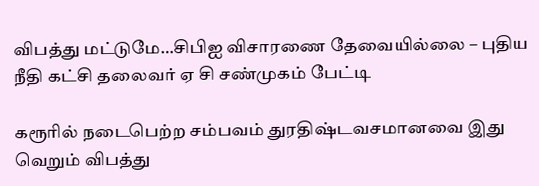விபத்து மட்டுமே…சிபிஐ விசாரணை தேவையில்லை – புதிய நீதி கட்சி தலைவர் ஏ சி சண்முகம் பேட்டி

கரூரில் நடைபெற்ற சம்பவம் துரதிஷ்டவசமானவை இது வெறும் விபத்து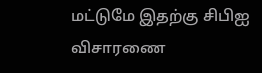மட்டுமே இதற்கு சிபிஐ விசாரணை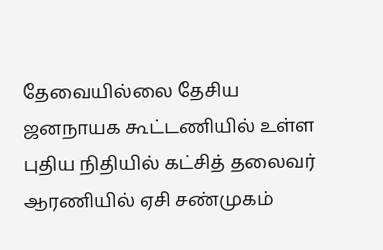தேவையில்லை தேசிய ஜனநாயக கூட்டணியில் உள்ள புதிய நிதியில் கட்சித் தலைவர் ஆரணியில் ஏசி சண்முகம்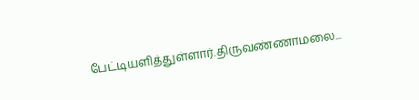பேட்டியளித்துள்ளார்.திருவண்ணாமலை...